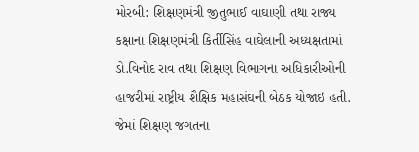મોરબી: શિક્ષણમંત્રી જીતુભાઈ વાઘાણી તથા રાજ્ય કક્ષાના શિક્ષણમંત્રી કિર્તીસિંહ વાઘેલાની અધ્યક્ષતામાં ડો.વિનોદ રાવ તથા શિક્ષણ વિભાગના અધિકારીઓની હાજરીમાં રાષ્ટ્રીય શૈક્ષિક મહાસંઘની બેઠક યોજાઇ હતી. જેમાં શિક્ષણ જગતના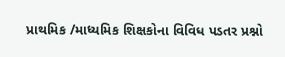પ્રાથમિક /માધ્યમિક શિક્ષકોના વિવિધ પડતર પ્રશ્નો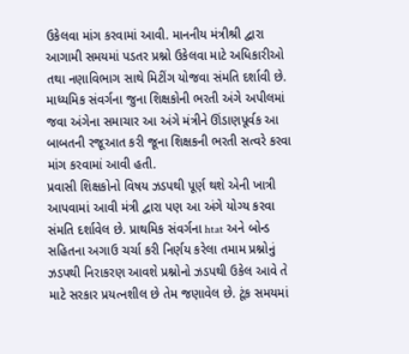ઉકેલવા માંગ કરવામાં આવી. માનનીય મંત્રીશ્રી દ્વારા આગામી સમયમાં પડતર પ્રશ્નો ઉકેલવા માટે અધિકારીઓ તથા નણાવિભાગ સાથે મિટીંગ યોજવા સંમતિ દર્શાવી છે. માધ્યમિક સંવર્ગના જુના શિક્ષકોની ભરતી અંગે અપીલમાં જવા અંગેના સમાચાર આ અંગે મંત્રીને ઊંડાણપૂર્વક આ બાબતની રજૂઆત કરી જૂના શિક્ષકની ભરતી સત્વરે કરવા માંગ કરવામાં આવી હતી.
પ્રવાસી શિક્ષકોનો વિષય ઝડપથી પૂર્ણ થશે એની ખાત્રી આપવામાં આવી મંત્રી દ્વારા પણ આ અંગે યોગ્ય કરવા સંમતિ દર્શાવેલ છે. પ્રાથમિક સંવર્ગના htat અને બોન્ડ સહિતના અગાઉ ચર્ચા કરી નિર્ણય કરેલા તમામ પ્રશ્નોનું ઝડપથી નિરાકરણ આવશે પ્રશ્નોનો ઝડપથી ઉકેલ આવે તે માટે સરકાર પ્રયત્નશીલ છે તેમ જણાવેલ છે. ટૂંક સમયમાં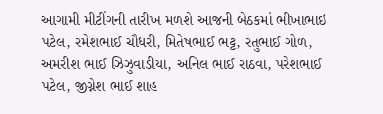આગામી મીટીંગની તારીખ મળશે આજની બેઠકમાં ભીખાભાઇ પટેલ, રમેશભાઈ ચૌધરી, મિતેષભાઈ ભટ્ટ, રતુભાઈ ગોળ, અમરીશ ભાઈ ઝિઝુવાડીયા, અનિલ ભાઈ રાઠવા, પરેશભાઈ પટેલ, જીગ્નેશ ભાઈ શાહ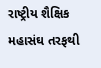રાષ્ટ્રીય શૈક્ષિક મહાસંઘ તરફથી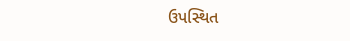ઉપસ્થિત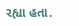રહ્યા હતા.